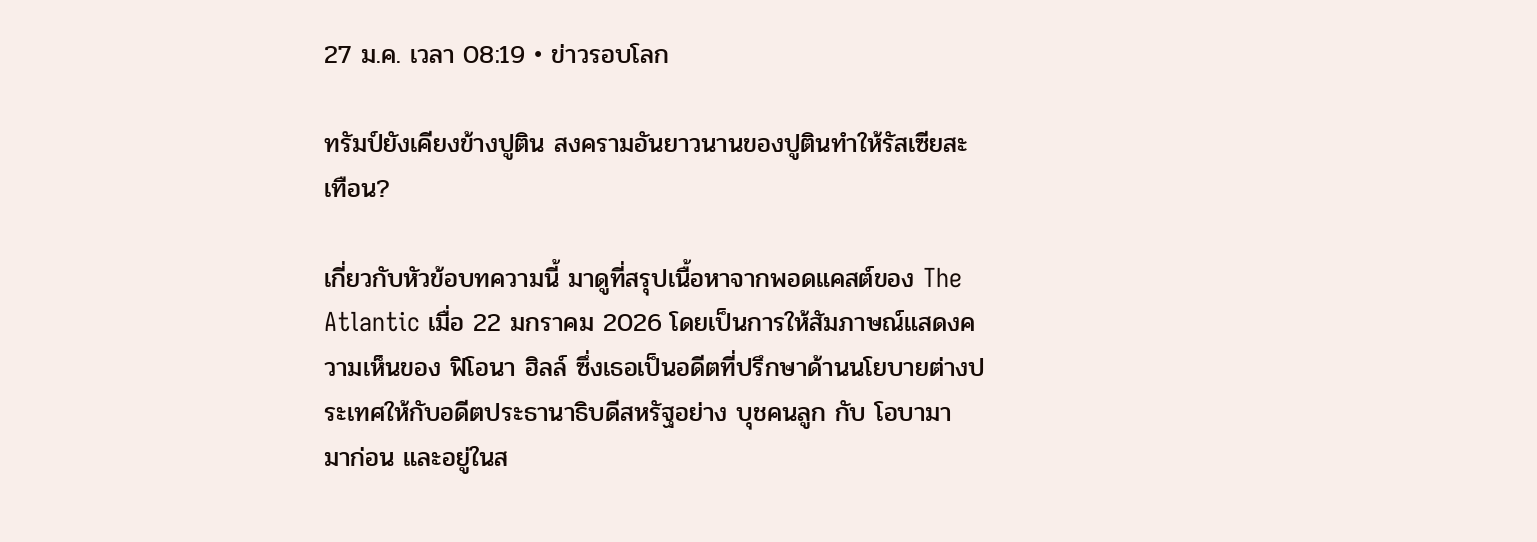27 ม.ค. เวลา 08:19 • ข่าวรอบโลก

ทรัมป์ยังเคียงข้างปูติน สงครามอันยาวนานของปูตินทำให้รัสเซียสะเทือน?

เกี่ยวกับหัวข้อบทความนี้ มาดูที่สรุปเนื้อหาจากพอดแคสต์ของ The Atlantic เมื่อ 22 มกราคม 2026 โดยเป็นการให้สัมภาษณ์แสดงความเห็นของ ฟิโอนา ฮิลล์ ซึ่งเธอเป็นอดีตที่ปรึกษาด้านนโยบายต่างประเทศให้กับอดีตประธานาธิบดีสหรัฐอย่าง บุชคนลูก กับ โอบามา มาก่อน และอยู่ในส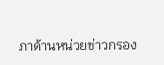ภาด้านหน่วยข่าวกรอง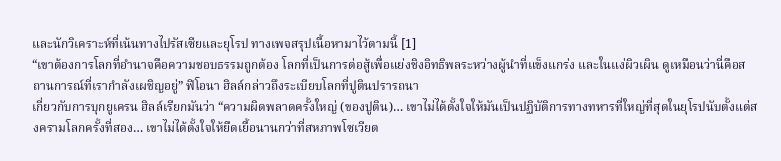และนักวิเคราะห์ที่เน้นทางไปรัสเซียและยุโรป ทางเพจสรุปเนื้อหามาไว้ตามนี้ [1]
“เขาต้องการโลกที่อำนาจคือความชอบธรรมถูกต้อง โลกที่เป็นการต่อสู้เพื่อแย่งชิงอิทธิพลระหว่างผู้นำที่แข็งแกร่ง และในแง่ผิวเผิน ดูเหมือนว่านี่คือสถานการณ์ที่เรากำลังเผชิญอยู่” ฟิโอนา ฮิลล์กล่าวถึงระเบียบโลกที่ปูตินปรารถนา
เกี่ยวกับการบุกยูเครน ฮิลล์เรียกมันว่า “ความผิดพลาดครั้งใหญ่ (ของปูติน)… เขาไม่ได้ตั้งใจให้มันเป็นปฏิบัติการทางทหารที่ใหญ่ที่สุดในยุโรปนับตั้งแต่สงครามโลกครั้งที่สอง… เขาไม่ได้ตั้งใจให้ยืดเยื้อนานกว่าที่สหภาพโซเวียต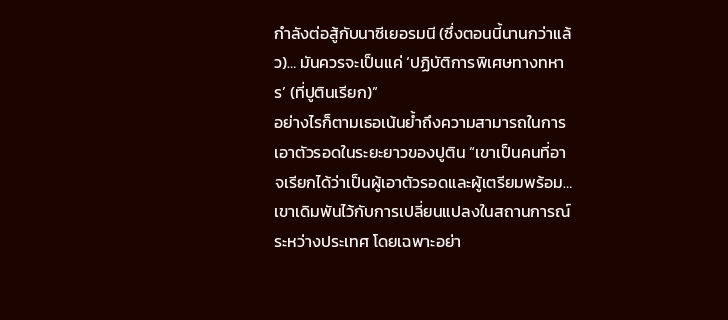กำลังต่อสู้กับนาซีเยอรมนี (ซึ่งตอนนี้นานกว่าแล้ว)… มันควรจะเป็นแค่ ‘ปฏิบัติการพิเศษทางทหาร’ (ที่ปูตินเรียก)”
อย่างไรก็ตามเธอเน้นย้ำถึงความสามารถในการเอาตัวรอดในระยะยาวของปูติน “เขาเป็นคนที่อาจเรียกได้ว่าเป็นผู้เอาตัวรอดและผู้เตรียมพร้อม… เขาเดิมพันไว้กับการเปลี่ยนแปลงในสถานการณ์ระหว่างประเทศ โดยเฉพาะอย่า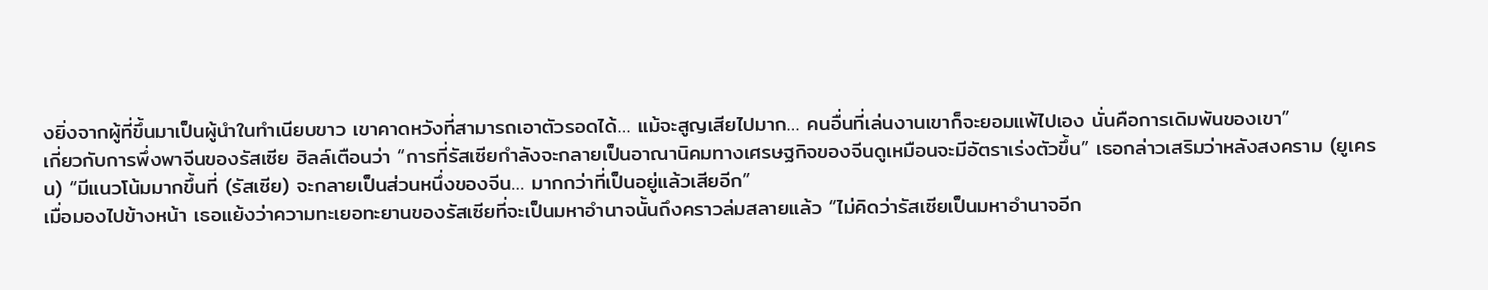งยิ่งจากผู้ที่ขึ้นมาเป็นผู้นำในทำเนียบขาว เขาคาดหวังที่สามารถเอาตัวรอดได้… แม้จะสูญเสียไปมาก… คนอื่นที่เล่นงานเขาก็จะยอมแพ้ไปเอง นั่นคือการเดิมพันของเขา”
เกี่ยวกับการพึ่งพาจีนของรัสเซีย ฮิลล์เตือนว่า “การที่รัสเซียกำลังจะกลายเป็นอาณานิคมทางเศรษฐกิจของจีนดูเหมือนจะมีอัตราเร่งตัวขึ้น” เธอกล่าวเสริมว่าหลังสงคราม (ยูเครน) “มีแนวโน้มมากขึ้นที่ (รัสเซีย) จะกลายเป็นส่วนหนึ่งของจีน… มากกว่าที่เป็นอยู่แล้วเสียอีก”
เมื่อมองไปข้างหน้า เธอแย้งว่าความทะเยอทะยานของรัสเซียที่จะเป็นมหาอำนาจนั้นถึงคราวล่มสลายแล้ว “ไม่คิดว่ารัสเซียเป็นมหาอำนาจอีก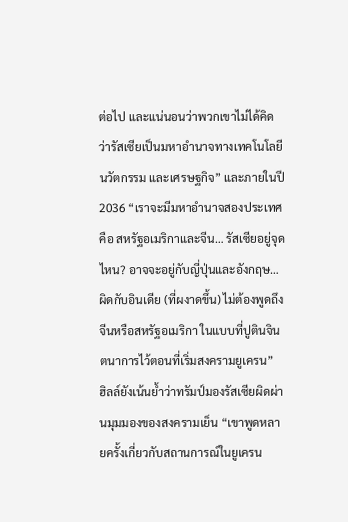ต่อไป และแน่นอนว่าพวกเขาไม่ได้คิดว่ารัสเซียเป็นมหาอำนาจทางเทคโนโลยี นวัตกรรม และเศรษฐกิจ” และภายในปี 2036 “เราจะมีมหาอำนาจสองประเทศ คือ สหรัฐอเมริกาและจีน… รัสเซียอยู่จุดไหน? อาจจะอยู่กับญี่ปุ่นและอังกฤษ… ผิดกับอินเดีย (ที่ผงาดขึ้น) ไม่ต้องพูดถึงจีนหรือสหรัฐอเมริกา ในแบบที่ปูตินจินตนาการไว้ตอนที่เริ่มสงครามยูเครน”
ฮิลล์ยังเน้นย้ำว่าทรัมป์มองรัสเซียผิดผ่านมุมมองของสงครามเย็น “เขาพูดหลายครั้งเกี่ยวกับสถานการณ์ในยูเครน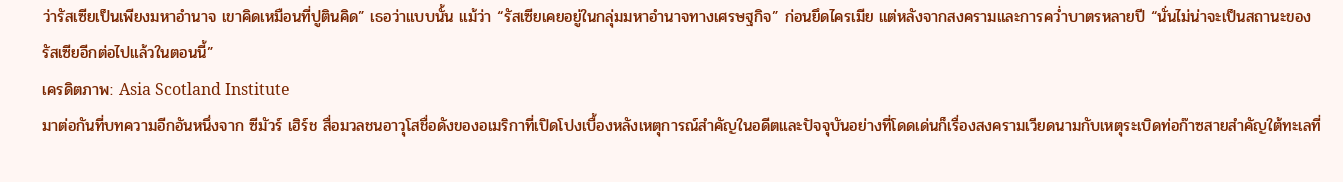ว่ารัสเซียเป็นเพียงมหาอำนาจ เขาคิดเหมือนที่ปูตินคิด” เธอว่าแบบนั้น แม้ว่า “รัสเซียเคยอยู่ในกลุ่มมหาอำนาจทางเศรษฐกิจ” ก่อนยึดไครเมีย แต่หลังจากสงครามและการคว่ำบาตรหลายปี “นั่นไม่น่าจะเป็นสถานะของรัสเซียอีกต่อไปแล้วในตอนนี้”
เครดิตภาพ: Asia Scotland Institute
มาต่อกันที่บทความอีกอันหนึ่งจาก ซีมัวร์ เฮิร์ช สื่อมวลชนอาวุโสชื่อดังของอเมริกาที่เปิดโปงเบื้องหลังเหตุการณ์สำคัญในอดีตและปัจจุบันอย่างที่โดดเด่นก็เรื่องสงครามเวียดนามกับเหตุระเบิดท่อก๊าซสายสำคัญใต้ทะเลที่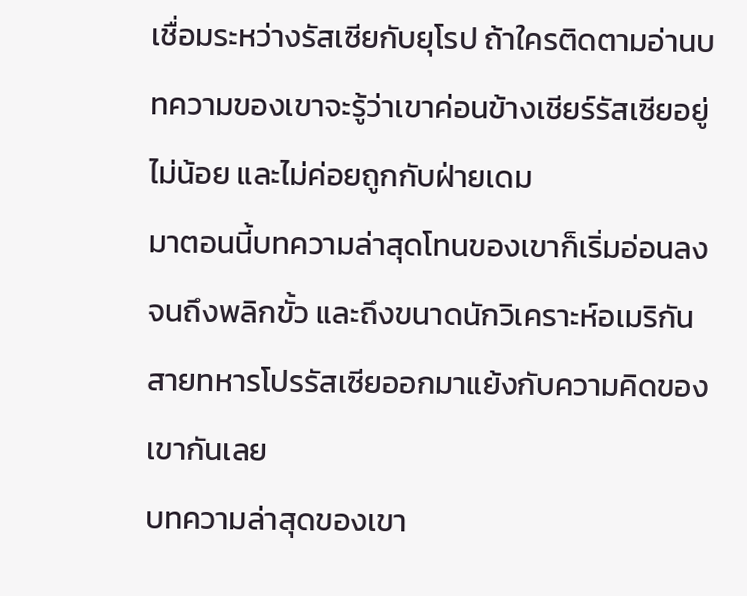เชื่อมระหว่างรัสเซียกับยุโรป ถ้าใครติดตามอ่านบทความของเขาจะรู้ว่าเขาค่อนข้างเชียร์รัสเซียอยู่ไม่น้อย และไม่ค่อยถูกกับฝ่ายเดม
มาตอนนี้บทความล่าสุดโทนของเขาก็เริ่มอ่อนลงจนถึงพลิกขั้ว และถึงขนาดนักวิเคราะห์อเมริกันสายทหารโปรรัสเซียออกมาแย้งกับความคิดของเขากันเลย
บทความล่าสุดของเขา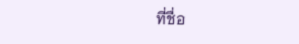ที่ชื่อ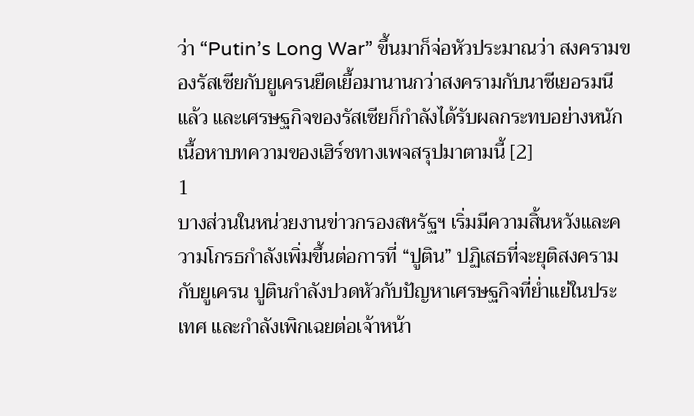ว่า “Putin’s Long War” ขึ้นมาก็จ่อหัวประมาณว่า สงครามของรัสเซียกับยูเครนยืดเยื้อมานานกว่าสงครามกับนาซีเยอรมนีแล้ว และเศรษฐกิจของรัสเซียก็กำลังได้รับผลกระทบอย่างหนัก เนื้อหาบทความของเฮิร์ชทางเพจสรุปมาตามนี้ [2]
1
บางส่วนในหน่วยงานข่าวกรองสหรัฐฯ เริ่มมีความสิ้นหวังและความโกรธกำลังเพิ่มขึ้นต่อการที่ “ปูติน” ปฏิเสธที่จะยุติสงครามกับยูเครน ปูตินกำลังปวดหัวกับปัญหาเศรษฐกิจที่ย่ำแย่ในประเทศ และกำลังเพิกเฉยต่อเจ้าหน้า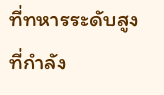ที่ทหารระดับสูงที่กำลัง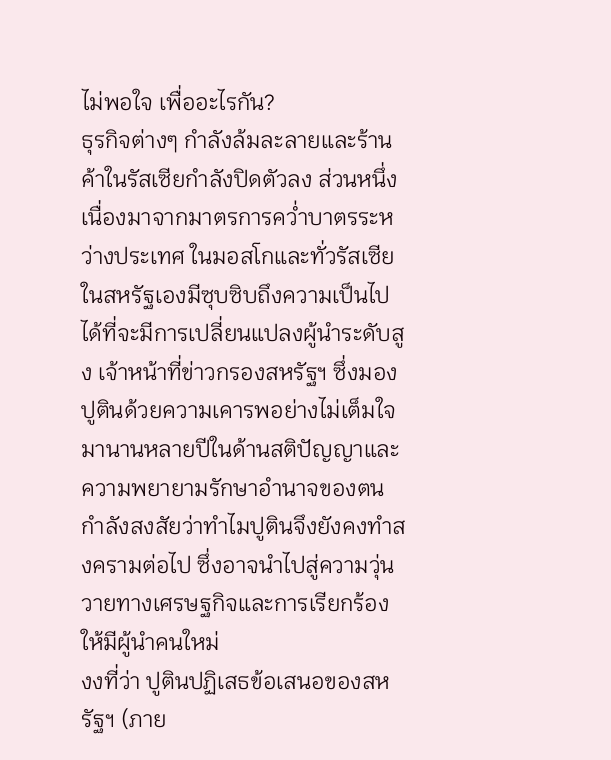ไม่พอใจ เพื่ออะไรกัน?
ธุรกิจต่างๆ กำลังล้มละลายและร้านค้าในรัสเซียกำลังปิดตัวลง ส่วนหนึ่งเนื่องมาจากมาตรการคว่ำบาตรระหว่างประเทศ ในมอสโกและทั่วรัสเซีย ในสหรัฐเองมีซุบซิบถึงความเป็นไปได้ที่จะมีการเปลี่ยนแปลงผู้นำระดับสูง เจ้าหน้าที่ข่าวกรองสหรัฐฯ ซึ่งมองปูตินด้วยความเคารพอย่างไม่เต็มใจมานานหลายปีในด้านสติปัญญาและความพยายามรักษาอำนาจของตน กำลังสงสัยว่าทำไมปูตินจึงยังคงทำสงครามต่อไป ซึ่งอาจนำไปสู่ความวุ่นวายทางเศรษฐกิจและการเรียกร้องให้มีผู้นำคนใหม่
งงที่ว่า ปูตินปฏิเสธข้อเสนอของสหรัฐฯ (ภาย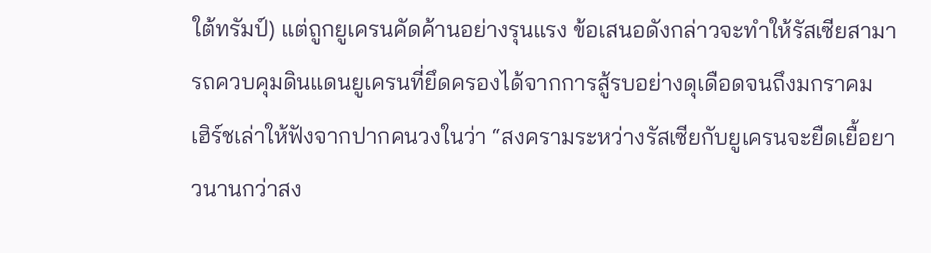ใต้ทรัมป์) แต่ถูกยูเครนคัดค้านอย่างรุนแรง ข้อเสนอดังกล่าวจะทำให้รัสเซียสามารถควบคุมดินแดนยูเครนที่ยึดครองได้จากการสู้รบอย่างดุเดือดจนถึงมกราคม
เฮิร์ชเล่าให้ฟังจากปากคนวงในว่า “สงครามระหว่างรัสเซียกับยูเครนจะยืดเยื้อยาวนานกว่าสง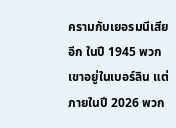ครามกับเยอรมนีเสียอีก ในปี 1945 พวกเขาอยู่ในเบอร์ลิน แต่ภายในปี 2026 พวก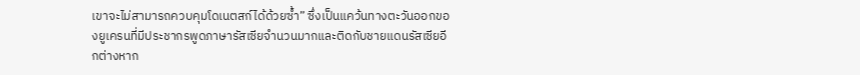เขาจะไม่สามารถควบคุมโดเนตสก์ได้ด้วยซ้ำ” ซึ่งเป็นแคว้นทางตะวันออกของยูเครนที่มีประชากรพูดภาษารัสเซียจำนวนมากและติดกับชายแดนรัสเซียอีกต่างหาก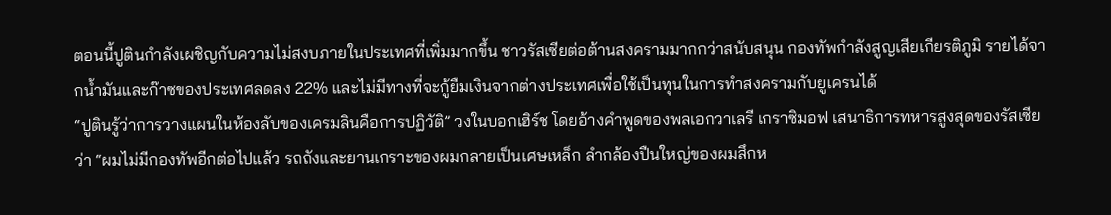ตอนนี้ปูตินกำลังเผชิญกับความไม่สงบภายในประเทศที่เพิ่มมากขึ้น ชาวรัสเซียต่อต้านสงครามมากกว่าสนับสนุน กองทัพกำลังสูญเสียเกียรติภูมิ รายได้จากน้ำมันและก๊าซของประเทศลดลง 22% และไม่มีทางที่จะกู้ยืมเงินจากต่างประเทศเพื่อใช้เป็นทุนในการทำสงครามกับยูเครนได้
“ปูตินรู้ว่าการวางแผนในห้องลับของเครมลินคือการปฏิวัติ” วงในบอกเฮิร์ช โดยอ้างคำพูดของพลเอกวาเลรี เกราซิมอฟ เสนาธิการทหารสูงสุดของรัสเซียว่า “ผมไม่มีกองทัพอีกต่อไปแล้ว รถถังและยานเกราะของผมกลายเป็นเศษเหล็ก ลำกล้องปืนใหญ่ของผมสึกห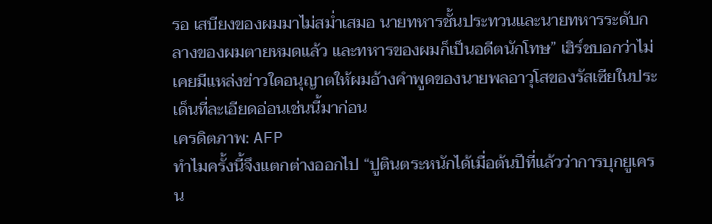รอ เสบียงของผมมาไม่สม่ำเสมอ นายทหารชั้นประทวนและนายทหารระดับกลางของผมตายหมดแล้ว และทหารของผมก็เป็นอดีตนักโทษ” เฮิร์ชบอกว่าไม่เคยมีแหล่งข่าวใดอนุญาตให้ผมอ้างคำพูดของนายพลอาวุโสของรัสเซียในประเด็นที่ละเอียดอ่อนเช่นนี้มาก่อน
เครดิตภาพ: AFP
ทำไมครั้งนี้จึงแตกต่างออกไป “ปูตินตระหนักได้เมื่อต้นปีที่แล้วว่าการบุกยูเครน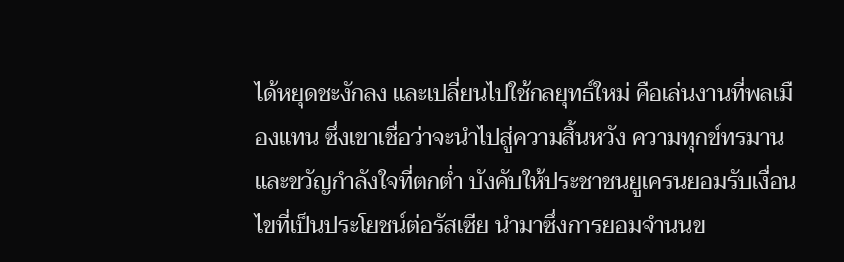ได้หยุดชะงักลง และเปลี่ยนไปใช้กลยุทธ์ใหม่ คือเล่นงานที่พลเมืองแทน ซึ่งเขาเชื่อว่าจะนำไปสู่ความสิ้นหวัง ความทุกข์ทรมาน และขวัญกำลังใจที่ตกต่ำ บังคับให้ประชาชนยูเครนยอมรับเงื่อนไขที่เป็นประโยชน์ต่อรัสเซีย นำมาซึ่งการยอมจำนนข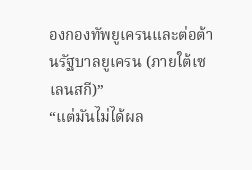องกองทัพยูเครนและต่อต้านรัฐบาลยูเครน (ภายใต้เซเลนสกี)”
“แต่มันไม่ได้ผล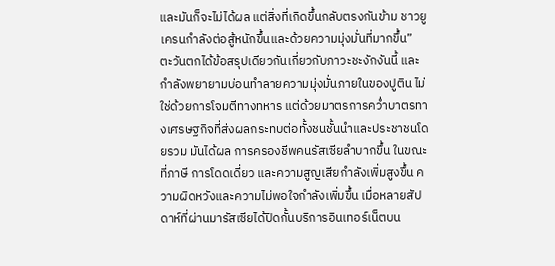และมันก็จะไม่ได้ผล แต่สิ่งที่เกิดขึ้นกลับตรงกันข้าม ชาวยูเครนกำลังต่อสู้หนักขึ้นและด้วยความมุ่งมั่นที่มากขึ้น”
ตะวันตกได้ข้อสรุปเดียวกันเกี่ยวกับภาวะชะงักงันนี้ และกำลังพยายามบ่อนทำลายความมุ่งมั่นภายในของปูติน ไม่ใช่ด้วยการโจมตีทางทหาร แต่ด้วยมาตรการคว่ำบาตรทางเศรษฐกิจที่ส่งผลกระทบต่อทั้งชนชั้นนำและประชาชนโดยรวม มันได้ผล การครองชีพคนรัสเซียลำบากขึ้น ในขณะที่ภาษี การโดดเดี่ยว และความสูญเสียกำลังเพิ่มสูงขึ้น ความผิดหวังและความไม่พอใจกำลังเพิ่มขึ้น เมื่อหลายสัปดาห์ที่ผ่านมารัสเซียได้ปิดกั้นบริการอินเทอร์เน็ตบน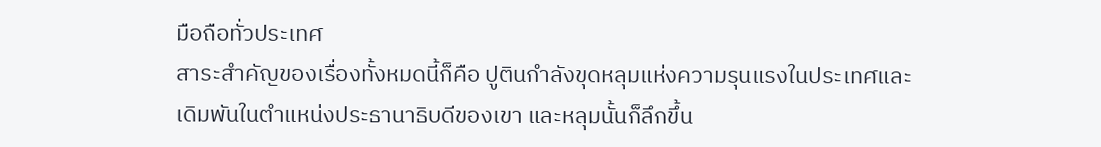มือถือทั่วประเทศ
สาระสำคัญของเรื่องทั้งหมดนี้ก็คือ ปูตินกำลังขุดหลุมแห่งความรุนแรงในประเทศและเดิมพันในตำแหน่งประธานาธิบดีของเขา และหลุมนั้นก็ลึกขึ้น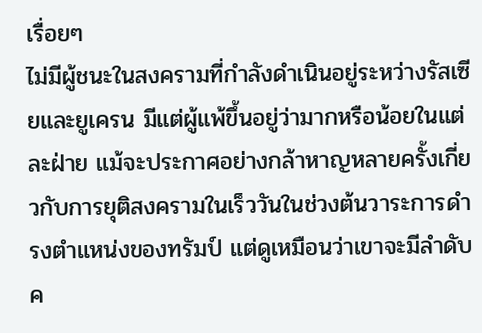เรื่อยๆ
ไม่มีผู้ชนะในสงครามที่กำลังดำเนินอยู่ระหว่างรัสเซียและยูเครน มีแต่ผู้แพ้ขึ้นอยู่ว่ามากหรือน้อยในแต่ละฝ่าย แม้จะประกาศอย่างกล้าหาญหลายครั้งเกี่ยวกับการยุติสงครามในเร็ววันในช่วงต้นวาระการดำรงตำแหน่งของทรัมป์ แต่ดูเหมือนว่าเขาจะมีลำดับค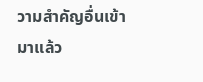วามสำคัญอื่นเข้ามาแล้ว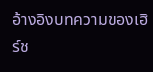อ้างอิงบทความของเฮิร์ช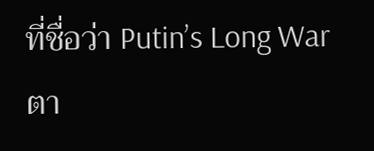ที่ชื่อว่า Putin’s Long War ตา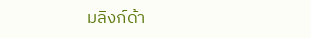มลิงก์ด้า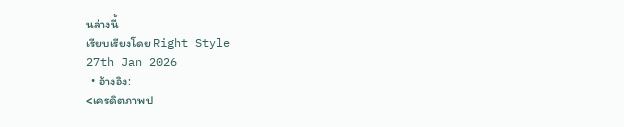นล่างนี้
เรียบเรียงโดย Right Style
27th Jan 2026
  • อ้างอิง:
<เครดิตภาพป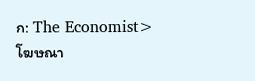ก: The Economist>
โฆษณา